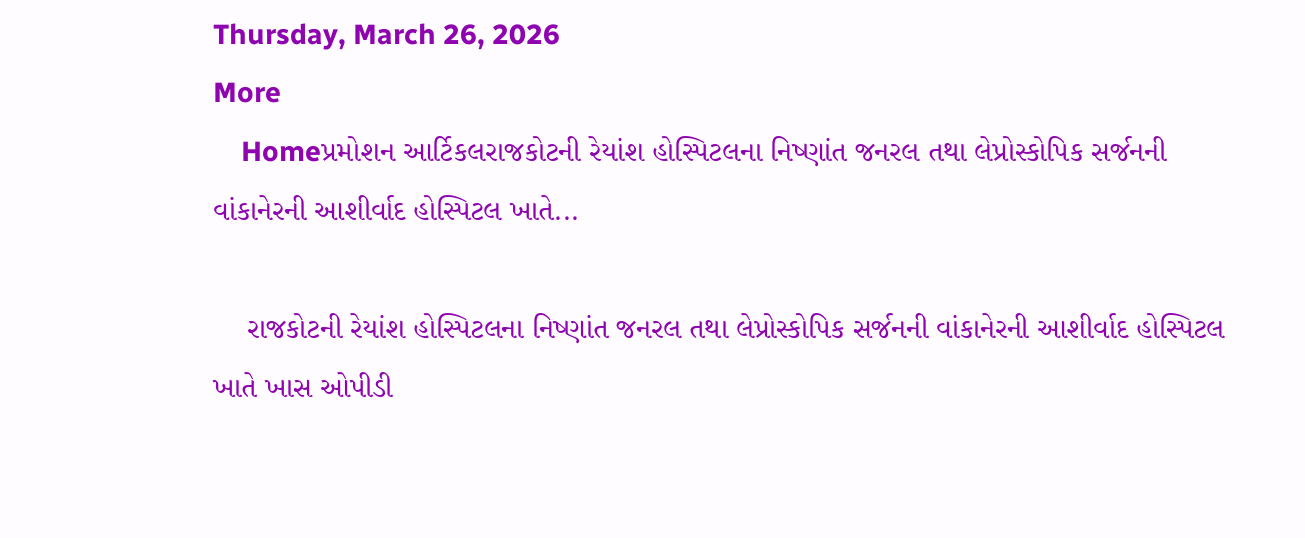Thursday, March 26, 2026
More
    Homeપ્રમોશન આર્ટિકલરાજકોટની રેયાંશ હોસ્પિટલના નિષ્ણાંત જનરલ તથા લેપ્રોસ્કોપિક સર્જનની વાંકાનેરની આશીર્વાદ હોસ્પિટલ ખાતે...

    રાજકોટની રેયાંશ હોસ્પિટલના નિષ્ણાંત જનરલ તથા લેપ્રોસ્કોપિક સર્જનની વાંકાનેરની આશીર્વાદ હોસ્પિટલ ખાતે ખાસ ઓપીડી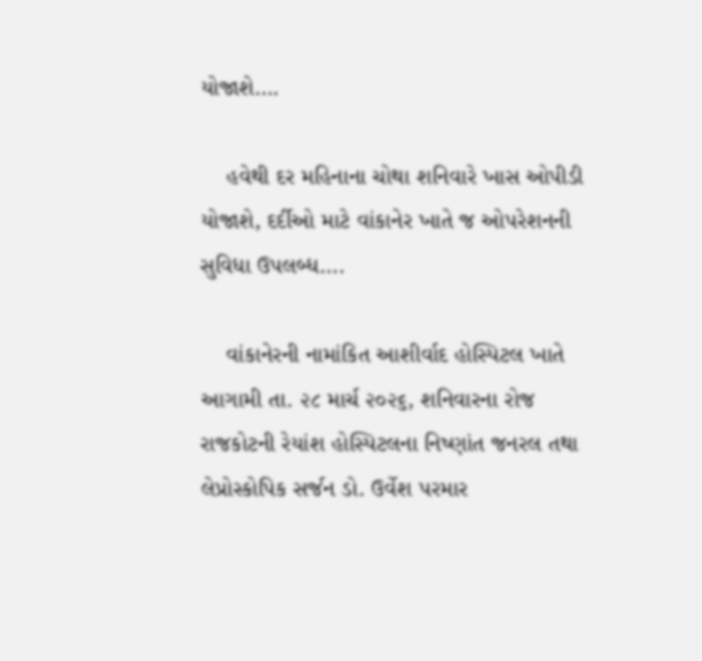યોજાશે….

    હવેથી દર મહિનાના ચોથા શનિવારે ખાસ ઓપીડી યોજાશે, દર્દીઓ માટે વાંકાનેર ખાતે જ ઓપરેશનની સુવિધા ઉપલબ્ધ….

    વાંકાનેરની નામાંકિત આશીર્વાદ હોસ્પિટલ ખાતે આગામી તા. ૨૮ માર્ચ ૨૦૨૬, શનિવારના રોજ રાજકોટની રેયાંશ હોસ્પિટલના નિષ્ણાંત જનરલ તથા લેપ્રોસ્કોપિક સર્જન ડો. ઉર્વેશ પરમાર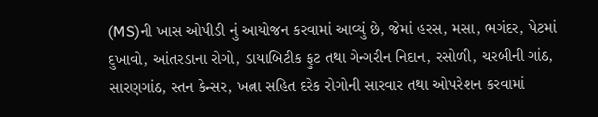(MS)ની ખાસ ઓપીડી નું આયોજન કરવામાં આવ્યું છે, જેમાં હરસ, મસા, ભગંદર, પેટમાં દુખાવો, આંતરડાના રોગો, ડાયાબિટીક ફુટ‌ તથા ગેન્ગરીન નિદાન, રસોળી, ચરબીની ગાંઠ, સારણગાંઠ, સ્તન કેન્સર, ખત્ના સહિત દરેક રોગોની સારવાર તથા ઓપરેશન કરવામાં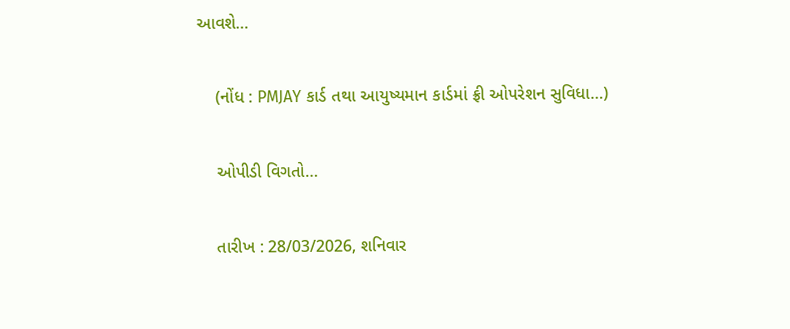આવશે…

    (નોંધ : PMJAY કાર્ડ તથા આયુષ્યમાન કાર્ડમાં ફ્રી ઓપરેશન સુવિધા…)

    ઓપીડી વિગતો…

    તારીખ : 28/03/2026, શનિવાર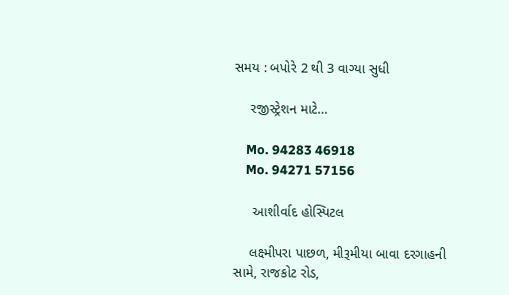સમય : બપોરે 2 થી 3 વાગ્યા સુધી

    રજીસ્ટ્રેશન માટે…

    Mo. 94283 46918
    Mo. 94271 57156

     આશીર્વાદ હોસ્પિટલ

    લક્ષ્મીપરા પાછળ, મીરૂમીયા બાવા દરગાહની સામે, રાજકોટ રોડ,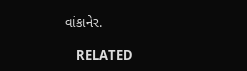વાંકાનેર.

    RELATED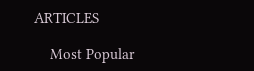ARTICLES

    Most Popular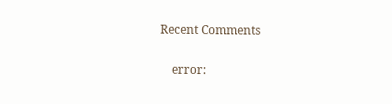Recent Comments

    error: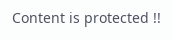Content is protected !!